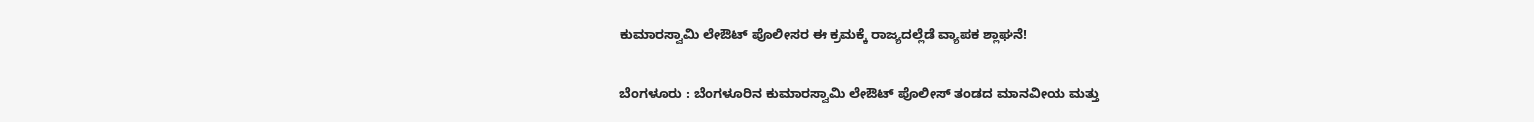ಕುಮಾರಸ್ವಾಮಿ ಲೇಔಟ್ ಪೊಲೀಸರ ಈ ಕ್ರಮಕ್ಕೆ ರಾಜ್ಯದಲ್ಲೆಡೆ ವ್ಯಾಪಕ ಶ್ಲಾಘನೆ!

ಬೆಂಗಳೂರು : ಬೆಂಗಳೂರಿನ ಕುಮಾರಸ್ವಾಮಿ ಲೇಔಟ್ ಪೊಲೀಸ್ ತಂಡದ ಮಾನವೀಯ ಮತ್ತು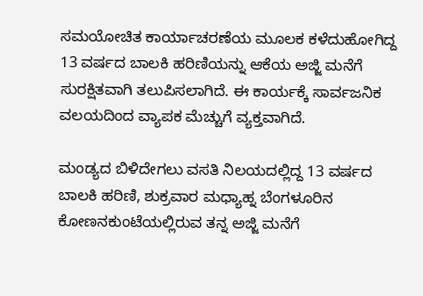ಸಮಯೋಚಿತ ಕಾರ್ಯಾಚರಣೆಯ ಮೂಲಕ ಕಳೆದುಹೋಗಿದ್ದ 13 ವರ್ಷದ ಬಾಲಕಿ ಹರಿಣಿಯನ್ನು ಆಕೆಯ ಅಜ್ಜಿ ಮನೆಗೆ ಸುರಕ್ಷಿತವಾಗಿ ತಲುಪಿಸಲಾಗಿದೆ. ಈ ಕಾರ್ಯಕ್ಕೆ ಸಾರ್ವಜನಿಕ ವಲಯದಿಂದ ವ್ಯಾಪಕ ಮೆಚ್ಚುಗೆ ವ್ಯಕ್ತವಾಗಿದೆ.

ಮಂಡ್ಯದ ಬಿಳಿದೇಗಲು ವಸತಿ ನಿಲಯದಲ್ಲಿದ್ದ 13 ವರ್ಷದ ಬಾಲಕಿ ಹರಿಣಿ, ಶುಕ್ರವಾರ ಮಧ್ಯಾಹ್ನ ಬೆಂಗಳೂರಿನ ಕೋಣನಕುಂಟೆಯಲ್ಲಿರುವ ತನ್ನ ಅಜ್ಜಿ ಮನೆಗೆ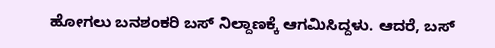ಹೋಗಲು ಬನಶಂಕರಿ ಬಸ್ ನಿಲ್ದಾಣಕ್ಕೆ ಆಗಮಿಸಿದ್ದಳು. ಆದರೆ, ಬಸ್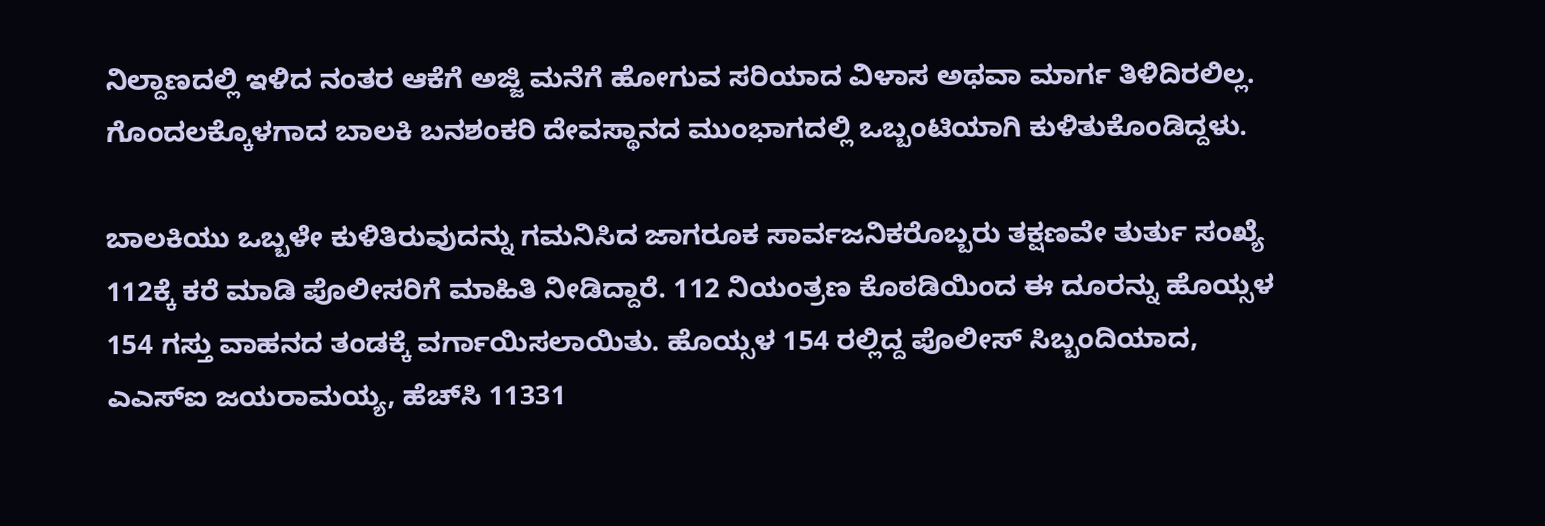ನಿಲ್ದಾಣದಲ್ಲಿ ಇಳಿದ ನಂತರ ಆಕೆಗೆ ಅಜ್ಜಿ ಮನೆಗೆ ಹೋಗುವ ಸರಿಯಾದ ವಿಳಾಸ ಅಥವಾ ಮಾರ್ಗ ತಿಳಿದಿರಲಿಲ್ಲ. ಗೊಂದಲಕ್ಕೊಳಗಾದ ಬಾಲಕಿ ಬನಶಂಕರಿ ದೇವಸ್ಥಾನದ ಮುಂಭಾಗದಲ್ಲಿ ಒಬ್ಬಂಟಿಯಾಗಿ ಕುಳಿತುಕೊಂಡಿದ್ದಳು.

ಬಾಲಕಿಯು ಒಬ್ಬಳೇ ಕುಳಿತಿರುವುದನ್ನು ಗಮನಿಸಿದ ಜಾಗರೂಕ ಸಾರ್ವಜನಿಕರೊಬ್ಬರು ತಕ್ಷಣವೇ ತುರ್ತು ಸಂಖ್ಯೆ 112ಕ್ಕೆ ಕರೆ ಮಾಡಿ ಪೊಲೀಸರಿಗೆ ಮಾಹಿತಿ ನೀಡಿದ್ದಾರೆ. 112 ನಿಯಂತ್ರಣ ಕೊಠಡಿಯಿಂದ ಈ ದೂರನ್ನು ಹೊಯ್ಸಳ 154 ಗಸ್ತು ವಾಹನದ ತಂಡಕ್ಕೆ ವರ್ಗಾಯಿಸಲಾಯಿತು. ಹೊಯ್ಸಳ 154 ರಲ್ಲಿದ್ದ ಪೊಲೀಸ್ ಸಿಬ್ಬಂದಿಯಾದ, ಎಎಸ್‌ಐ ಜಯರಾಮಯ್ಯ, ಹೆಚ್‌ಸಿ 11331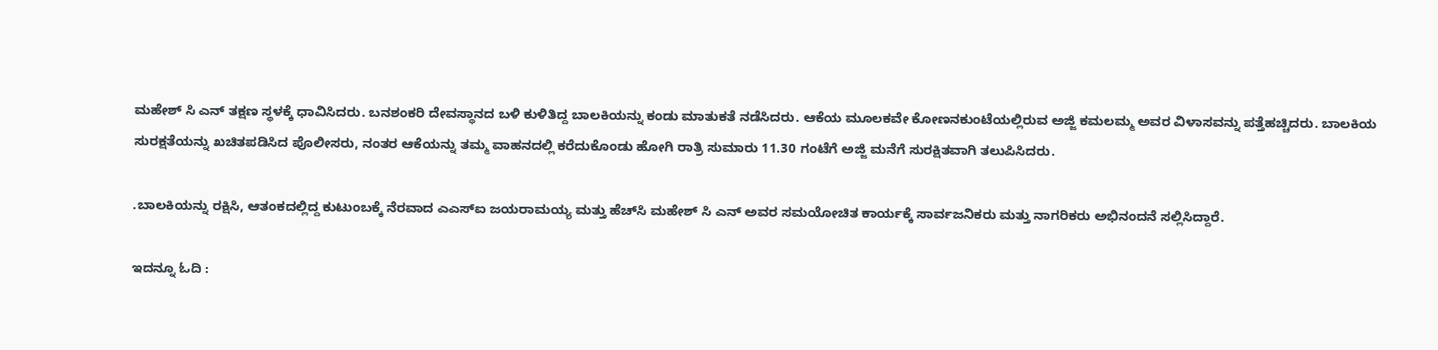ಮಹೇಶ್ ಸಿ ಎನ್ ತಕ್ಷಣ ಸ್ಥಳಕ್ಕೆ ಧಾವಿಸಿದರು. ಬನಶಂಕರಿ ದೇವಸ್ಥಾನದ ಬಳಿ ಕುಳಿತಿದ್ದ ಬಾಲಕಿಯನ್ನು ಕಂಡು ಮಾತುಕತೆ ನಡೆಸಿದರು. ಆಕೆಯ ಮೂಲಕವೇ ಕೋಣನಕುಂಟೆಯಲ್ಲಿರುವ ಅಜ್ಜಿ ಕಮಲಮ್ಮ ಅವರ ವಿಳಾಸವನ್ನು ಪತ್ತೆಹಚ್ಚಿದರು. ಬಾಲಕಿಯ ಸುರಕ್ಷತೆಯನ್ನು ಖಚಿತಪಡಿಸಿದ ಪೊಲೀಸರು, ನಂತರ ಆಕೆಯನ್ನು ತಮ್ಮ ವಾಹನದಲ್ಲಿ ಕರೆದುಕೊಂಡು ಹೋಗಿ ರಾತ್ರಿ ಸುಮಾರು 11.30 ಗಂಟೆಗೆ ಅಜ್ಜಿ ಮನೆಗೆ ಸುರಕ್ಷಿತವಾಗಿ ತಲುಪಿಸಿದರು.

.ಬಾಲಕಿಯನ್ನು ರಕ್ಷಿಸಿ, ಆತಂಕದಲ್ಲಿದ್ದ ಕುಟುಂಬಕ್ಕೆ ನೆರವಾದ ಎಎಸ್‌ಐ ಜಯರಾಮಯ್ಯ ಮತ್ತು ಹೆಚ್‌ಸಿ ಮಹೇಶ್ ಸಿ ಎನ್ ಅವರ ಸಮಯೋಚಿತ ಕಾರ್ಯಕ್ಕೆ ಸಾರ್ವಜನಿಕರು ಮತ್ತು ನಾಗರಿಕರು ಅಭಿನಂದನೆ ಸಲ್ಲಿಸಿದ್ದಾರೆ.

ಇದನ್ನೂ ಓದಿ :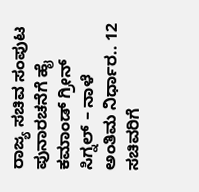ರಾಜ್ಯ ಸಚಿವ ಸಂಪುಟ ಪುನಾರಚನೆಗೆ ಹೈ ಕಮಾಂಡ್ ಗ್ರೀನ್ ಸಿಗ್ನಲ್ – ನಾಳೆ ಅಂತಿಮ ನಿರ್ಧಾರ.. 12 ಸಚಿವರಿಗೆ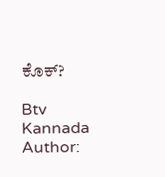ಕೊಕ್?

Btv Kannada
Author: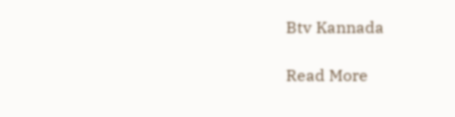Btv Kannada

Read More